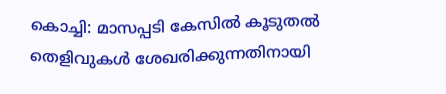കൊച്ചി: മാസപ്പടി കേസിൽ കൂടുതൽ തെളിവുകൾ ശേഖരിക്കുന്നതിനായി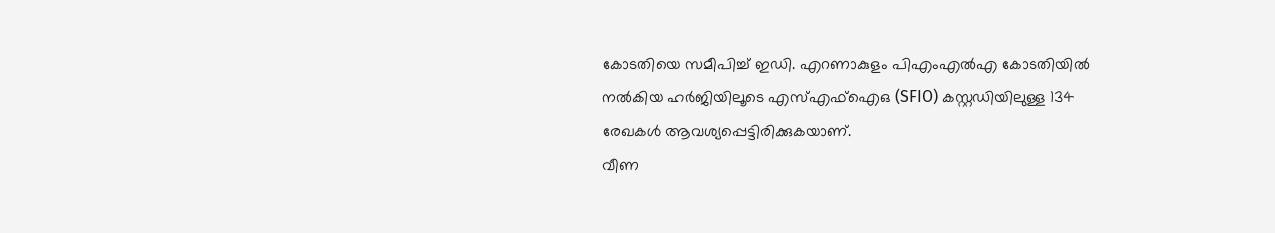കോടതിയെ സമീപിച്ച് ഇഡി. എറണാകുളം പിഎംഎൽഎ കോടതിയിൽ നൽകിയ ഹർജിയിലൂടെ എസ്എഫ്ഐഒ (SFIO) കസ്റ്റഡിയിലുള്ള 134 രേഖകൾ ആവശ്യപ്പെട്ടിരിക്കുകയാണ്.
വീണ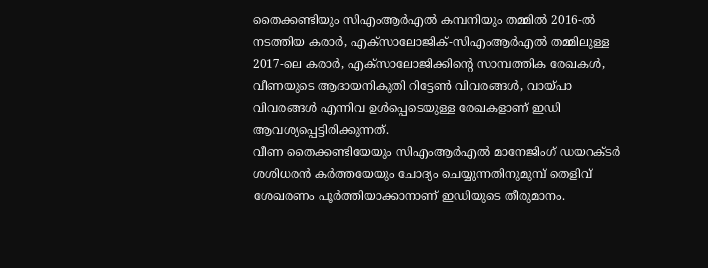തൈക്കണ്ടിയും സിഎംആർഎൽ കമ്പനിയും തമ്മിൽ 2016-ൽ നടത്തിയ കരാർ, എക്സാലോജിക്-സിഎംആർഎൽ തമ്മിലുള്ള 2017-ലെ കരാർ, എക്സാലോജിക്കിന്റെ സാമ്പത്തിക രേഖകൾ, വീണയുടെ ആദായനികുതി റിട്ടേൺ വിവരങ്ങൾ, വായ്പാ വിവരങ്ങൾ എന്നിവ ഉൾപ്പെടെയുള്ള രേഖകളാണ് ഇഡി ആവശ്യപ്പെട്ടിരിക്കുന്നത്.
വീണ തൈക്കണ്ടിയേയും സിഎംആർഎൽ മാനേജിംഗ് ഡയറക്ടർ ശശിധരൻ കർത്തയേയും ചോദ്യം ചെയ്യുന്നതിനുമുമ്പ് തെളിവ് ശേഖരണം പൂർത്തിയാക്കാനാണ് ഇഡിയുടെ തീരുമാനം.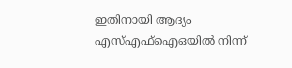ഇതിനായി ആദ്യം എസ്എഫ്ഐഒയിൽ നിന്ന്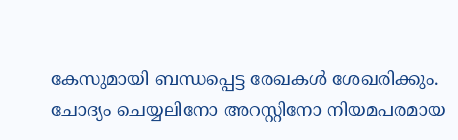കേസുമായി ബന്ധപ്പെട്ട രേഖകൾ ശേഖരിക്കും.
ചോദ്യം ചെയ്യലിനോ അറസ്റ്റിനോ നിയമപരമായ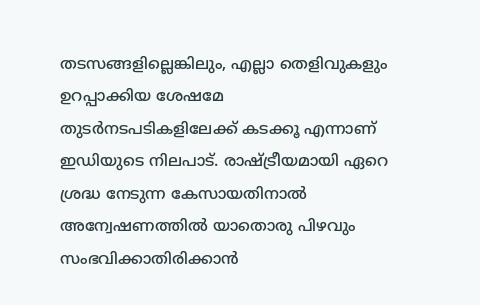തടസങ്ങളില്ലെങ്കിലും, എല്ലാ തെളിവുകളും ഉറപ്പാക്കിയ ശേഷമേ തുടർനടപടികളിലേക്ക് കടക്കൂ എന്നാണ് ഇഡിയുടെ നിലപാട്. രാഷ്ട്രീയമായി ഏറെ ശ്രദ്ധ നേടുന്ന കേസായതിനാൽ അന്വേഷണത്തിൽ യാതൊരു പിഴവും സംഭവിക്കാതിരിക്കാൻ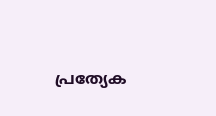പ്രത്യേക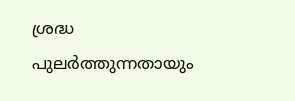ശ്രദ്ധ പുലർത്തുന്നതായും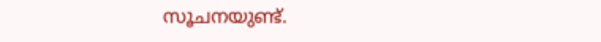സൂചനയുണ്ട്.